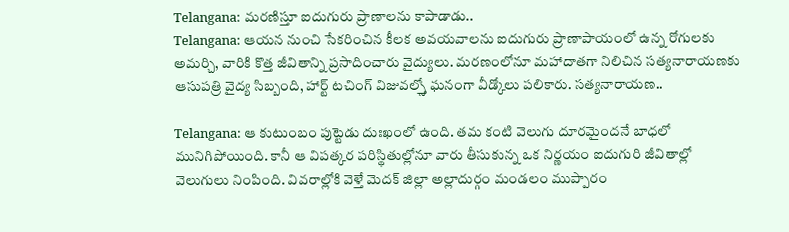Telangana: మరణిస్తూ ఐదుగురు ప్రాణాలను కాపాడాడు..
Telangana: ఆయన నుంచి సేకరించిన కీలక అవయవాలను ఐదుగురు ప్రాణాపాయంలో ఉన్న రోగులకు అమర్చి, వారికి కొత్త జీవితాన్ని ప్రసాదించారు వైద్యులు. మరణంలోనూ మహాదాతగా నిలిచిన సత్యనారాయణకు ఆసుపత్రి వైద్య సిబ్బంది, హార్ట్ టచింగ్ విజువల్స్తో ఘనంగా వీడ్కోలు పలికారు. సత్యనారాయణ..

Telangana: ఆ కుటుంబం పుట్టెడు దుఃఖంలో ఉంది. తమ కంటి వెలుగు దూరమైందనే బాధలో మునిగిపోయింది. కానీ ఆ విపత్కర పరిస్థితుల్లోనూ వారు తీసుకున్న ఒక నిర్ణయం ఐదుగురి జీవితాల్లో వెలుగులు నింపింది. వివరాల్లోకి వెళ్తే మెదక్ జిల్లా అల్లాదుర్గం మండలం ముప్పారం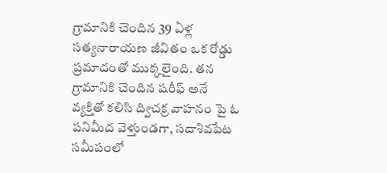గ్రామానికి చెందిన 39 ఏళ్ల సత్యనారాయణ జీవితం ఒక రోడ్డు ప్రమాదంతో ముక్కలైంది. తన గ్రామానికి చెందిన షరీఫ్ అనే వ్యక్తితో కలిసి ద్విచక్ర వాహనం పై ఓ పనిమీద వెళ్తుండగా, సదాశివపేట సమీపంలో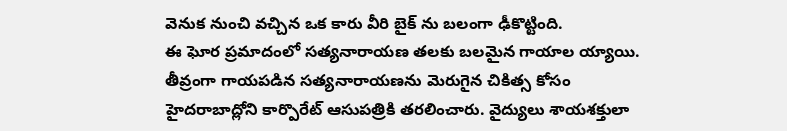వెనుక నుంచి వచ్చిన ఒక కారు వీరి బైక్ ను బలంగా ఢీకొట్టింది.
ఈ ఘోర ప్రమాదంలో సత్యనారాయణ తలకు బలమైన గాయాల య్యాయి. తీవ్రంగా గాయపడిన సత్యనారాయణను మెరుగైన చికిత్స కోసం హైదరాబాద్లోని కార్పొరేట్ ఆసుపత్రికి తరలించారు. వైద్యులు శాయశక్తులా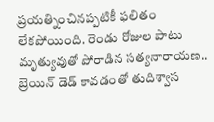ప్రయత్నించినప్పటికీ ఫలితం లేకపోయింది. రెండు రోజుల పాటు మృత్యువుతో పోరాడిన సత్యనారాయణ.. బ్రెయిన్ డెడ్ కావడంతో తుదిశ్వాస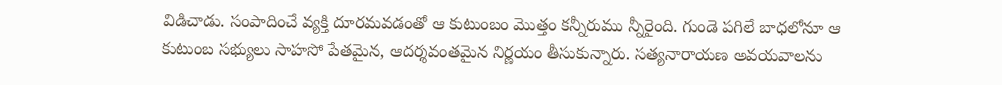విడిచాడు. సంపాదించే వ్యక్తి దూరమవడంతో ఆ కుటుంబం మొత్తం కన్నీరుము న్నీరైంది. గుండె పగిలే బాధలోనూ ఆ కుటుంబ సభ్యులు సాహసో పేతమైన, ఆదర్శవంతమైన నిర్ణయం తీసుకున్నారు. సత్యనారాయణ అవయవాలను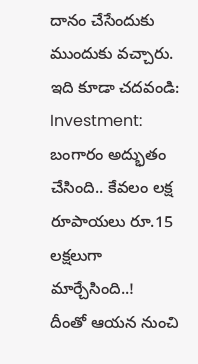దానం చేసేందుకు ముందుకు వచ్చారు.
ఇది కూడా చదవండి: Investment: బంగారం అద్భుతం చేసింది.. కేవలం లక్ష రూపాయలు రూ.15 లక్షలుగా మార్చేసింది..!
దీంతో ఆయన నుంచి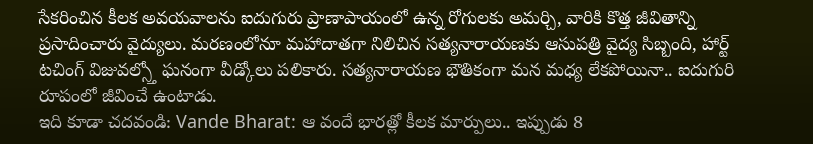సేకరించిన కీలక అవయవాలను ఐదుగురు ప్రాణాపాయంలో ఉన్న రోగులకు అమర్చి, వారికి కొత్త జీవితాన్ని ప్రసాదించారు వైద్యులు. మరణంలోనూ మహాదాతగా నిలిచిన సత్యనారాయణకు ఆసుపత్రి వైద్య సిబ్బంది, హార్ట్ టచింగ్ విజువల్స్తో ఘనంగా వీడ్కోలు పలికారు. సత్యనారాయణ భౌతికంగా మన మధ్య లేకపోయినా.. ఐదుగురి రూపంలో జీవించే ఉంటాడు.
ఇది కూడా చదవండి: Vande Bharat: ఆ వందే భారత్లో కీలక మార్పులు.. ఇప్పుడు 8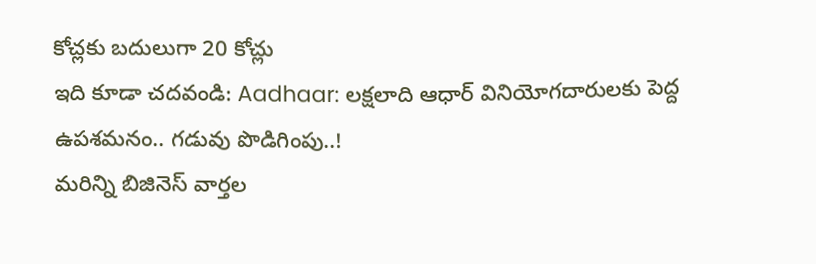కోచ్లకు బదులుగా 20 కోచ్లు
ఇది కూడా చదవండి: Aadhaar: లక్షలాది ఆధార్ వినియోగదారులకు పెద్ద ఉపశమనం.. గడువు పొడిగింపు..!
మరిన్ని బిజినెస్ వార్తల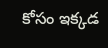కోసం ఇక్కడ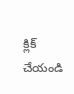క్లిక్ చేయండి